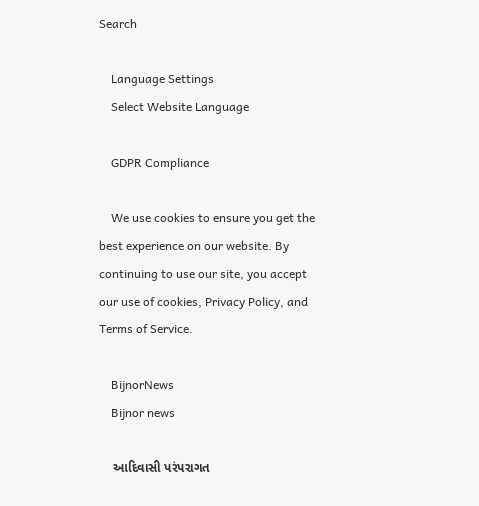Search

    Language Settings
    Select Website Language

    GDPR Compliance

    We use cookies to ensure you get the best experience on our website. By continuing to use our site, you accept our use of cookies, Privacy Policy, and Terms of Service.

    BijnorNews
    Bijnor news

    આદિવાસી પરંપરાગત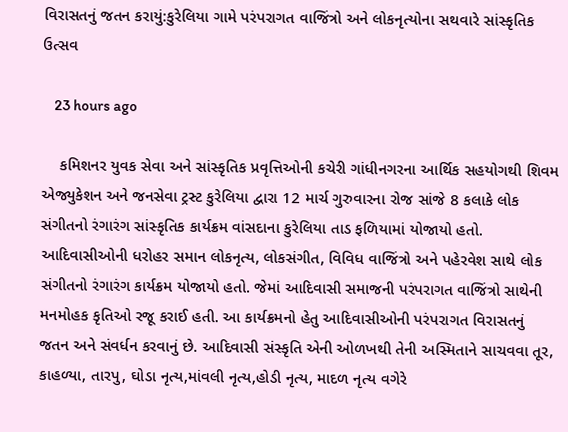વિરાસતનું જતન કરાયું:કુરેલિયા ગામે પરંપરાગત વાજિંત્રો અને લોકનૃત્યોના સથવારે સાંસ્કૃતિક ઉત્સવ

    23 hours ago

    કમિશનર યુવક સેવા અને સાંસ્કૃતિક પ્રવૃત્તિઓની કચેરી ગાંધીનગરના આર્થિક સહયોગથી શિવમ એજ્યુકેશન અને જનસેવા ટ્રસ્ટ કુરેલિયા દ્વારા 12 માર્ચ ગુરુવારના રોજ સાંજે 8 કલાકે લોક સંગીતનો રંગારંગ સાંસ્કૃતિક કાર્યક્રમ વાંસદાના કુરેલિયા તાડ ફળિયામાં યોજાયો હતો. આદિવાસીઓની ધરોહર સમાન લોકનૃત્ય, લોકસંગીત, વિવિધ વાજિંત્રો અને પહેરવેશ સાથે લોક સંગીતનો રંગારંગ કાર્યક્રમ યોજાયો હતો. જેમાં આદિવાસી સમાજની પરંપરાગત વાજિંત્રો સાથેની મનમોહક કૃતિઓ રજૂ કરાઈ હતી. આ કાર્યક્રમનો હેતુ આદિવાસીઓની પરંપરાગત વિરાસતનું જતન અને સંવર્ધન કરવાનું છે. આદિવાસી સંસ્કૃતિ એની ઓળખથી તેની અસ્મિતાને સાચવવા તૂર, કાહળ્યા, તારપુ, ઘોડા નૃત્ય,માંવલી નૃત્ય,હોડી નૃત્ય, માદળ નૃત્ય વગેરે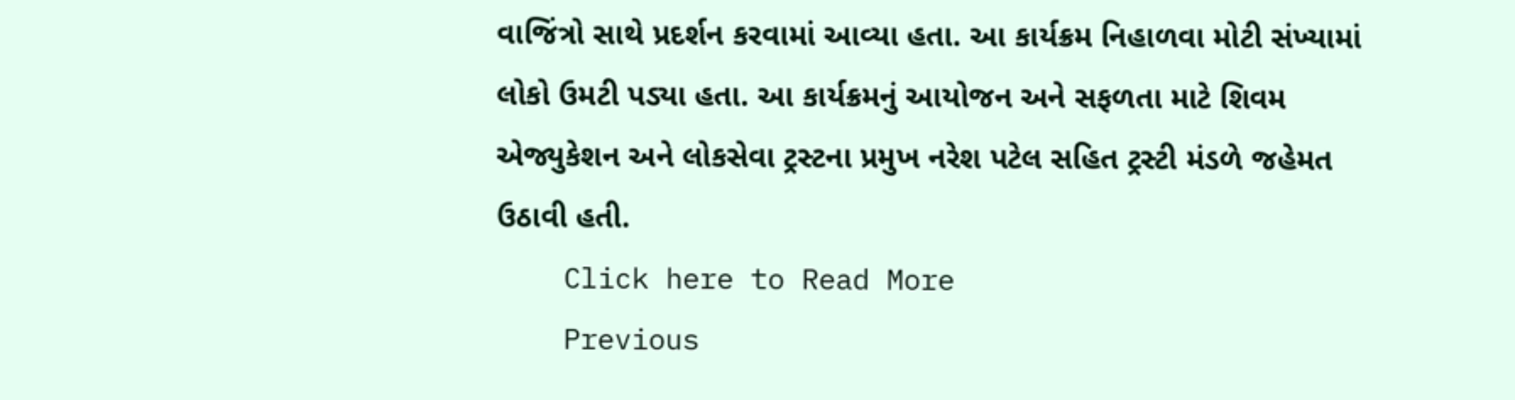વાજિંત્રો સાથે પ્રદર્શન કરવામાં આવ્યા હતા. આ કાર્યક્રમ નિહાળવા મોટી સંખ્યામાં લોકો ઉમટી પડ્યા હતા. આ કાર્યક્રમનું આયોજન અને સફળતા માટે શિવમ એજ્યુકેશન અને લોકસેવા ટ્રસ્ટના પ્રમુખ નરેશ પટેલ સહિત ટ્રસ્ટી મંડળે જહેમત ઉઠાવી હતી.
    Click here to Read More
    Previous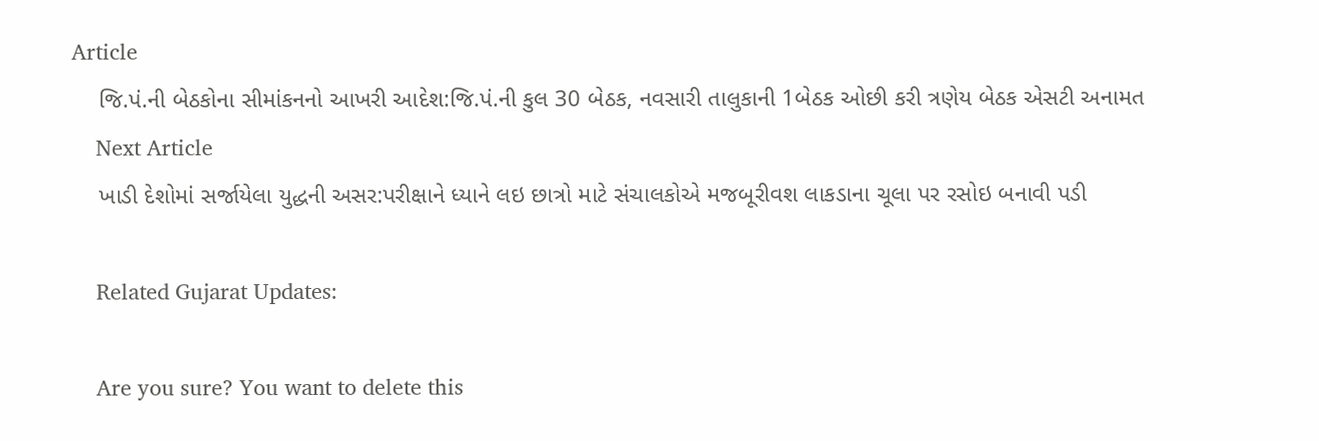Article
    જિ.પં.ની બેઠકોના સીમાંકનનો આખરી આદેશ:જિ.પં.ની કુલ 30 બેઠક, નવસારી તાલુકાની 1બેઠક ઓછી કરી ત્રણેય બેઠક એસટી અનામત
    Next Article
    ખાડી દેશોમાં સર્જાયેલા યુદ્ધની અસર:પરીક્ષાને ધ્યાને લઇ છાત્રો માટે સંચાલકોએ મજબૂરીવશ લાકડાના ચૂલા પર રસોઇ બનાવી પડી

    Related Gujarat Updates:

    Are you sure? You want to delete this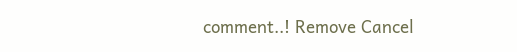comment..! Remove Cancel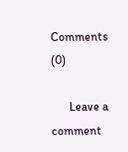Comments (0)

      Leave a comment